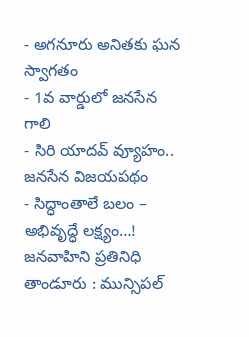- అగనూరు అనితకు ఘన స్వాగతం
- 1వ వార్డులో జనసేన గాలి
- సిరి యాదవ్ వ్యూహం.. జనసేన విజయపథం
- సిద్ధాంతాలే బలం – అభివృద్ధే లక్ష్యం…!
జనవాహిని ప్రతినిధి తాండూరు : మున్సిపల్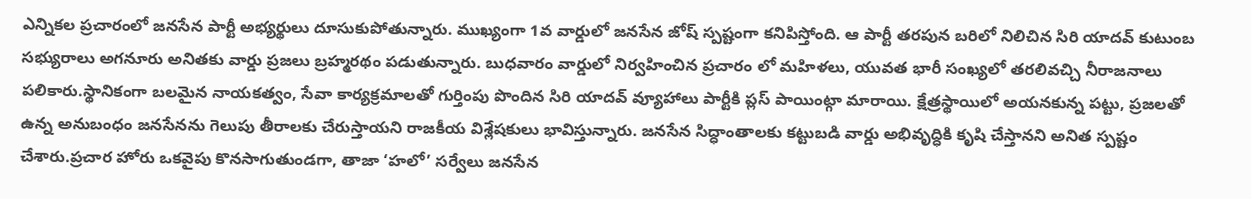ఎన్నికల ప్రచారంలో జనసేన పార్టీ అభ్యర్థులు దూసుకుపోతున్నారు. ముఖ్యంగా 1వ వార్డులో జనసేన జోష్ స్పష్టంగా కనిపిస్తోంది. ఆ పార్టీ తరపున బరిలో నిలిచిన సిరి యాదవ్ కుటుంబ సభ్యురాలు అగనూరు అనితకు వార్డు ప్రజలు బ్రహ్మరథం పడుతున్నారు. బుధవారం వార్డులో నిర్వహించిన ప్రచారం లో మహిళలు, యువత భారీ సంఖ్యలో తరలివచ్చి నీరాజనాలు పలికారు.స్థానికంగా బలమైన నాయకత్వం, సేవా కార్యక్రమాలతో గుర్తింపు పొందిన సిరి యాదవ్ వ్యూహాలు పార్టీకి ప్లస్ పాయింట్గా మారాయి. క్షేత్రస్థాయిలో అయనకున్న పట్టు, ప్రజలతో ఉన్న అనుబంధం జనసేనను గెలుపు తీరాలకు చేరుస్తాయని రాజకీయ విశ్లేషకులు భావిస్తున్నారు. జనసేన సిద్ధాంతాలకు కట్టుబడి వార్డు అభివృద్ధికి కృషి చేస్తానని అనిత స్పష్టం చేశారు.ప్రచార హోరు ఒకవైపు కొనసాగుతుండగా, తాజా ‘హలో’ సర్వేలు జనసేన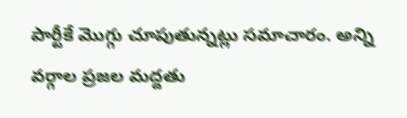పార్టీకే మొగ్గు చూపుతున్నట్లు సమాచారం. అన్ని వర్గాల ప్రజల మద్దతు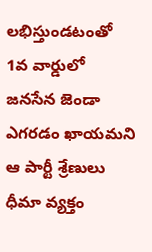లభిస్తుండటంతో 1వ వార్డులో జనసేన జెండా ఎగరడం ఖాయమని ఆ పార్టీ శ్రేణులు ధీమా వ్యక్తం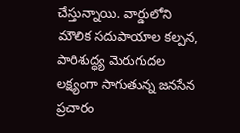చేస్తున్నాయి. వార్డులోని మౌలిక సదుపాయాల కల్పన, పారిశుద్ధ్య మెరుగుదల లక్ష్యంగా సాగుతున్న జనసేన ప్రచారం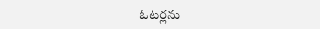ఓటర్లను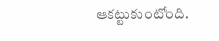ఆకట్టుకుంటోంది.